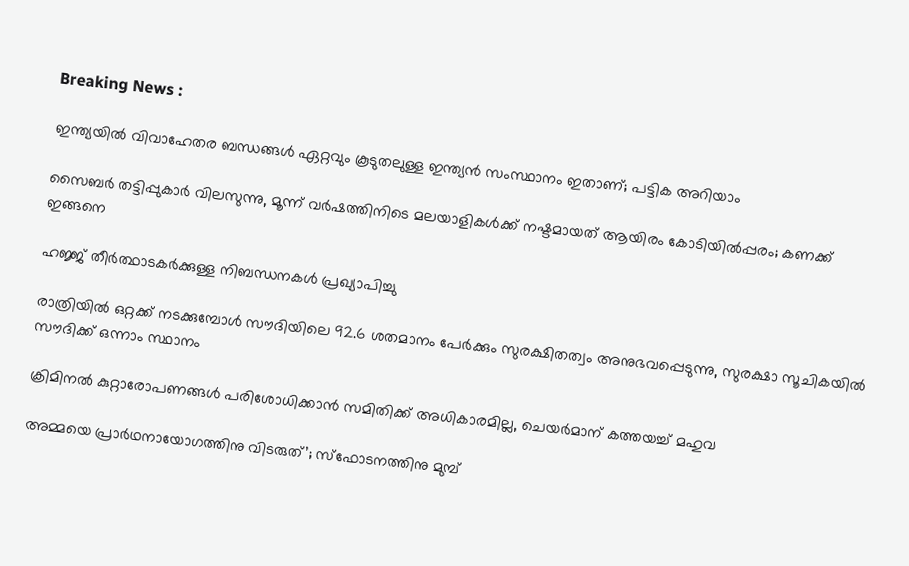Breaking News :

ഇന്ത്യയില്‍ വിവാഹേതര ബന്ധങ്ങള്‍ ഏറ്റവും കൂടുതലുള്ള ഇന്ത്യന്‍ സംസ്ഥാനം ഇതാണ്; പട്ടിക അറിയാം

സൈബര്‍ തട്ടിപ്പുകാര്‍ വിലസുന്നു, മൂന്ന് വര്‍ഷത്തിനിടെ മലയാളികള്‍ക്ക് നഷ്ടമായത് ആയിരം കോടിയില്‍പ്പരം; കണക്ക് ഇങ്ങനെ

ഹജ്ജ് തീർത്ഥാടകർക്കുള്ള നിബന്ധനകൾ പ്രഖ്യാപിച്ചു

രാത്രിയിൽ ഒറ്റക്ക് നടക്കുമ്പോൾ സൗദിയിലെ 92.6 ശതമാനം പേർക്കും സുരക്ഷിതത്വം അനുഭവപ്പെടുന്നു, സുരക്ഷാ സൂചികയിൽ സൗദിക്ക് ഒന്നാം സ്ഥാനം

ക്രിമിനല്‍ കുറ്റാരോപണങ്ങള്‍ പരിശോധിക്കാന്‍ സമിതിക്ക്‌ അധികാരമില്ല, ചെയര്‍മാന്‌ കത്തയച്ച് മഹുവ

അമ്മയെ പ്രാര്‍ഥനായോഗത്തിനു വിടരുത്’; സ്‌ഫോടനത്തിനു മുമ്പ്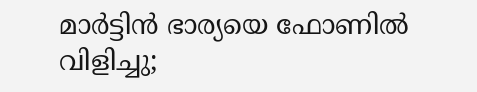മാര്‍ട്ടിന്‍ ഭാര്യയെ ഫോണില്‍ വിളിച്ചു;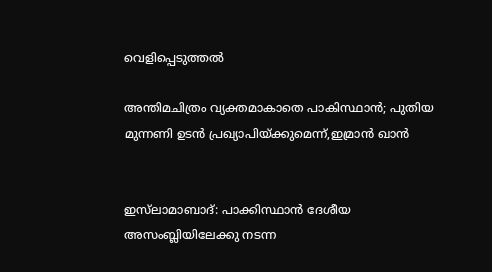വെളിപ്പെടുത്തല്‍

അന്തിമചിത്രം വ്യക്തമാകാതെ പാകിസ്ഥാന്‍; പുതിയ മുന്നണി ഉടൻ പ്രഖ്യാപിയ്ക്കുമെന്ന്‍,ഇമ്രാൻ ഖാൻ


ഇസ്‌ലാമാബാദ്: പാക്കിസ്ഥാൻ ദേശീയ അസംബ്ലിയിലേക്കു നടന്ന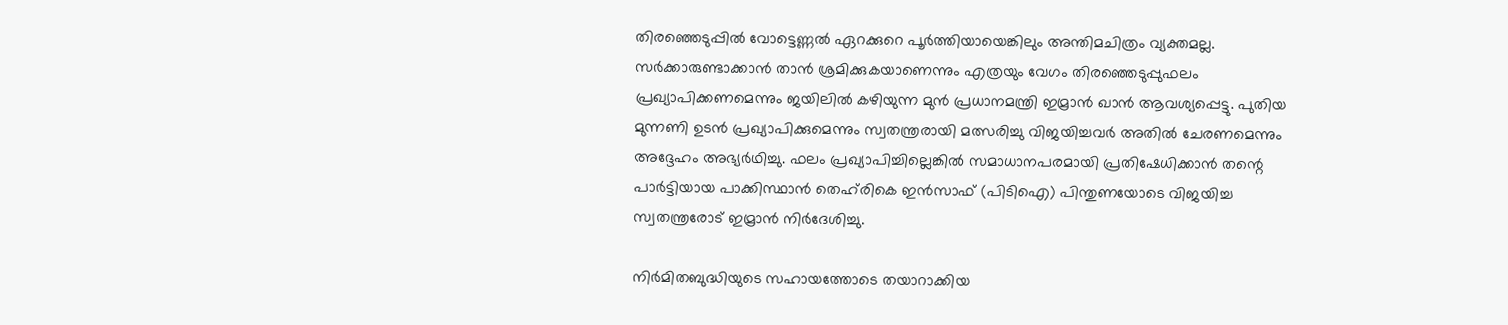തിരഞ്ഞെടുപ്പിൽ വോട്ടെണ്ണൽ ഏറക്കുറെ പൂർത്തിയായെങ്കിലും അന്തിമചിത്രം വ്യക്തമല്ല. സർക്കാരുണ്ടാക്കാൻ താൻ ശ്രമിക്കുകയാണെന്നും എത്രയും വേഗം തിരഞ്ഞെടുപ്പുഫലം പ്രഖ്യാപിക്കണമെന്നും ജയിലിൽ കഴിയുന്ന മുൻ പ്രധാനമന്ത്രി ഇമ്രാൻ ഖാൻ ആവശ്യപ്പെട്ടു. പുതിയ മുന്നണി ഉടൻ പ്രഖ്യാപിക്കുമെന്നും സ്വതന്ത്രരായി മത്സരിച്ചു വിജയിച്ചവർ അതിൽ ചേരണമെന്നും അദ്ദേഹം അഭ്യർഥിച്ചു. ഫലം പ്രഖ്യാപിച്ചില്ലെങ്കിൽ സമാധാനപരമായി പ്രതിഷേധിക്കാൻ തന്റെ പാർട്ടിയായ പാക്കിസ്ഥാൻ തെഹ്‌രികെ ഇൻസാഫ് (പിടിഐ) പിന്തുണയോടെ വിജയിച്ച സ്വതന്ത്രരോട് ഇമ്രാൻ നിർദേശിച്ചു.

നിർമിതബുദ്ധിയുടെ സഹായത്തോടെ തയാറാക്കിയ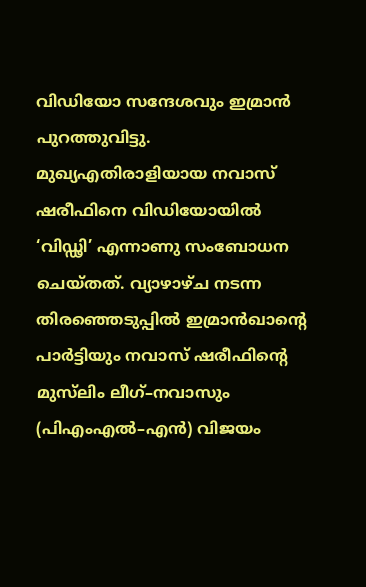വിഡിയോ സന്ദേശവും ഇമ്രാൻ പുറത്തുവിട്ടു. മുഖ്യഎതിരാളിയായ നവാസ് ഷരീഫിനെ വിഡിയോയിൽ ‘വിഡ്ഢി’ എന്നാണു സംബോധന ചെയ്തത്. വ്യാഴാഴ്ച നടന്ന തിരഞ്ഞെടുപ്പിൽ ഇമ്രാൻഖാന്റെ പാർട്ടിയും നവാസ് ഷരീഫിന്റെ മുസ്‌ലിം ലീഗ്–നവാസും (പിഎംഎൽ–എൻ) വിജയം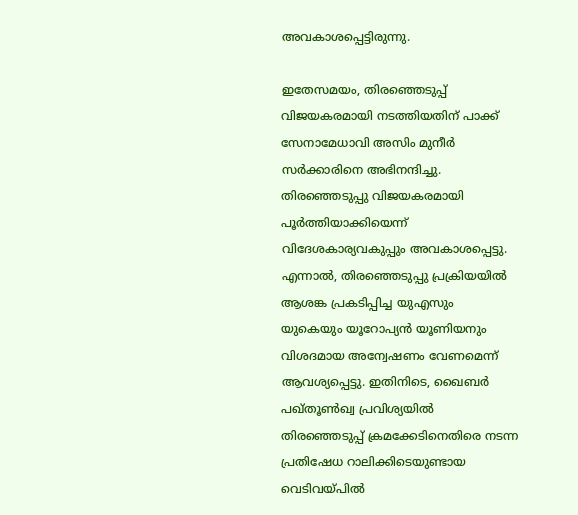അവകാശപ്പെട്ടിരുന്നു.

ഇതേസമയം, തിര‍ഞ്ഞെടുപ്പ് വിജയകരമായി നടത്തിയതിന് പാക്ക് സേനാമേധാവി അസിം മുനീർ സർക്കാരിനെ അഭിനന്ദിച്ചു. തിരഞ്ഞെടുപ്പു വിജയകരമായി പൂർത്തിയാക്കിയെന്ന് വിദേശകാര്യവകുപ്പും അവകാശപ്പെട്ടു. എന്നാൽ, തിരഞ്ഞെടുപ്പു പ്രക്രിയയിൽ ആശങ്ക പ്രകടിപ്പിച്ച യുഎസും യുകെയും യൂറോപ്യൻ യൂണിയനും വിശദമായ അന്വേഷണം വേണമെന്ന് ആവശ്യപ്പെട്ടു. ഇതിനിടെ, ഖൈബർ പഖ്തൂൺഖ്വ പ്രവിശ്യയിൽ തിരഞ്ഞെടുപ്പ് ക്രമക്കേടിനെതിരെ നടന്ന പ്രതിഷേധ റാലിക്കിടെയുണ്ടായ വെടിവയ്പിൽ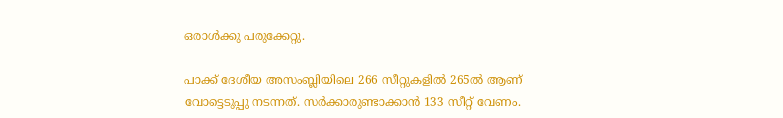ഒരാൾക്കു പരുക്കേറ്റു.

പാക്ക് ദേശീയ അസംബ്ലിയിലെ 266 സീറ്റുകളിൽ 265ൽ ആണ് വോട്ടെടുപ്പു നടന്നത്. സർക്കാരുണ്ടാക്കാൻ 133 സീറ്റ് വേണം.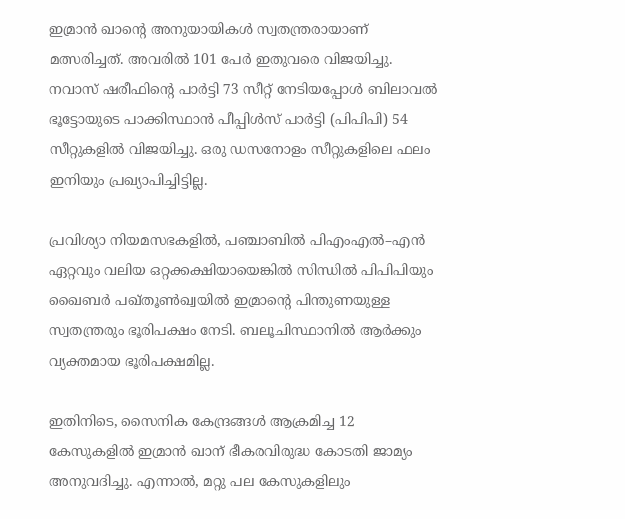ഇമ്രാൻ ഖാന്റെ അനുയായികൾ സ്വതന്ത്രരായാണ് മത്സരിച്ചത്. അവരിൽ 101 പേർ ഇതുവരെ വിജയിച്ചു. നവാസ് ഷരീഫിന്റെ പാർട്ടി 73 സീറ്റ് നേടിയപ്പോൾ ബിലാവൽ ഭൂട്ടോയുടെ പാക്കിസ്ഥാൻ പീപ്പിൾസ് പാർട്ടി (പിപിപി) 54 സീറ്റുകളിൽ വിജയിച്ചു. ഒരു ഡസനോളം സീറ്റുകളിലെ ഫലം ഇനിയും പ്രഖ്യാപിച്ചിട്ടില്ല.

പ്രവിശ്യാ നിയമസഭകളിൽ, പഞ്ചാബിൽ പിഎംഎൽ–എൻ ഏറ്റവും വലിയ ഒറ്റക്കക്ഷിയായെങ്കിൽ സിന്ധിൽ പിപിപിയും ഖൈബർ പഖ്തൂൺഖ്വയിൽ ഇമ്രാന്റെ പിന്തുണയുള്ള സ്വതന്ത്രരും ഭൂരിപക്ഷം നേടി. ബലൂചിസ്ഥാനിൽ ആർക്കും വ്യക്തമായ ഭൂരിപക്ഷമില്ല.

ഇതിനിടെ, സൈനിക കേന്ദ്രങ്ങൾ ആക്രമിച്ച 12 കേസുകളിൽ ഇമ്രാൻ ഖാന് ഭീകരവിരുദ്ധ കോടതി ജാമ്യം അനുവദിച്ചു. എന്നാൽ, മറ്റു പല കേസുകളിലും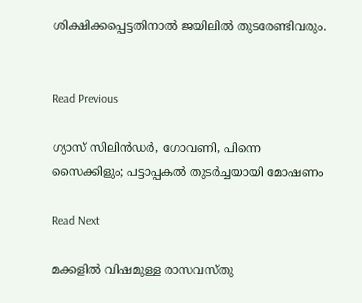ശിക്ഷിക്കപ്പെട്ടതിനാൽ ജയിലിൽ തുടരേണ്ടിവരും.


Read Previous

ഗ്യാസ് സിലിന്‍ഡർ, ഗോവണി, പിന്നെ സൈക്കിളും; പട്ടാപ്പകല്‍ തുടര്‍ച്ചയായി മോഷണം

Read Next

മക്കളില്‍ വിഷമുള്ള രാസവസ്തു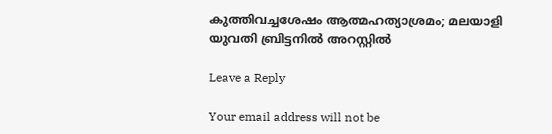കുത്തിവച്ചശേഷം ആത്മഹത്യാശ്രമം; മലയാളി യുവതി ബ്രിട്ടനിൽ അറസ്റ്റിൽ

Leave a Reply

Your email address will not be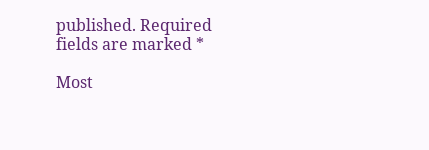published. Required fields are marked *

Most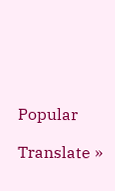Popular

Translate »